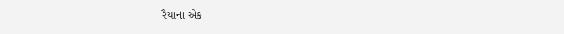રૈયાના એક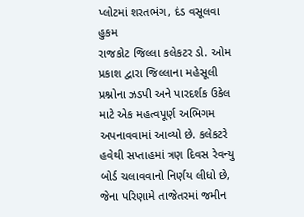પ્લોટમાં શરતભંગ, દંડ વસૂલવા હુકમ
રાજકોટ જિલ્લા કલેકટર ડો. ઓમ પ્રકાશ દ્વારા જિલ્લાના મહેસૂલી પ્રશ્નોના ઝડપી અને પારદર્શક ઉકેલ માટે એક મહત્વપૂર્ણ અભિગમ અપનાવવામાં આવ્યો છે. કલેકટરે હવેથી સપ્તાહમાં ત્રણ દિવસ રેવન્યુ બોર્ડ ચલાવવાનો નિર્ણય લીધો છે, જેના પરિણામે તાજેતરમાં જમીન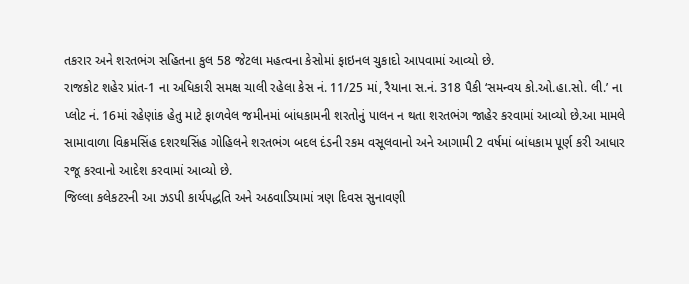તકરાર અને શરતભંગ સહિતના કુલ 58 જેટલા મહત્વના કેસોમાં ફાઇનલ ચુકાદો આપવામાં આવ્યો છે.
રાજકોટ શહેર પ્રાંત-1 ના અધિકારી સમક્ષ ચાલી રહેલા કેસ નં. 11/25 માં, રૈયાના સ.નં. 318 પૈકી ‘સમન્વય કો.ઓ.હા.સો. લી.’ ના પ્લોટ નં. 16માં રહેણાંક હેતુ માટે ફાળવેલ જમીનમાં બાંધકામની શરતોનું પાલન ન થતા શરતભંગ જાહેર કરવામાં આવ્યો છે.આ મામલે સામાવાળા વિક્રમસિંહ દશરથસિંહ ગોહિલને શરતભંગ બદલ દંડની રકમ વસૂલવાનો અને આગામી 2 વર્ષમાં બાંધકામ પૂર્ણ કરી આધાર રજૂ કરવાનો આદેશ કરવામાં આવ્યો છે.
જિલ્લા કલેકટરની આ ઝડપી કાર્યપદ્ધતિ અને અઠવાડિયામાં ત્રણ દિવસ સુનાવણી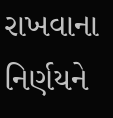રાખવાના નિર્ણયને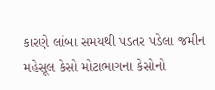કારણે લાંબા સમયથી પડતર પડેલા જમીન મહેસૂલ કેસો મોટાભાગના કેસોનો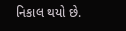નિકાલ થયો છે.